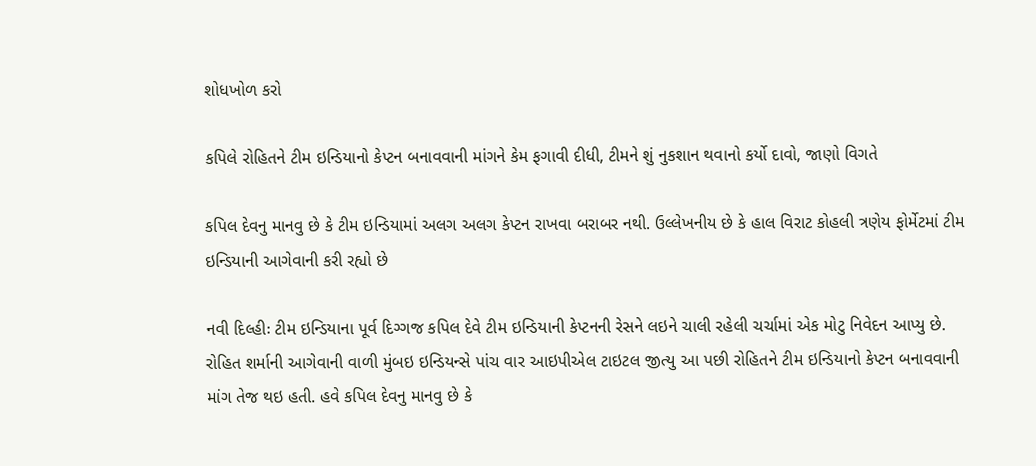શોધખોળ કરો

કપિલે રોહિતને ટીમ ઇન્ડિયાનો કેપ્ટન બનાવવાની માંગને કેમ ફગાવી દીધી, ટીમને શું નુકશાન થવાનો કર્યો દાવો, જાણો વિગતે

કપિલ દેવનુ માનવુ છે કે ટીમ ઇન્ડિયામાં અલગ અલગ કેપ્ટન રાખવા બરાબર નથી. ઉલ્લેખનીય છે કે હાલ વિરાટ કોહલી ત્રણેય ફોર્મેટમાં ટીમ ઇન્ડિયાની આગેવાની કરી રહ્યો છે

નવી દિલ્હીઃ ટીમ ઇન્ડિયાના પૂર્વ દિગ્ગજ કપિલ દેવે ટીમ ઇન્ડિયાની કેપ્ટનની રેસને લઇને ચાલી રહેલી ચર્ચામાં એક મોટુ નિવેદન આપ્યુ છે. રોહિત શર્માની આગેવાની વાળી મુંબઇ ઇન્ડિયન્સે પાંચ વાર આઇપીએલ ટાઇટલ જીત્યુ આ પછી રોહિતને ટીમ ઇન્ડિયાનો કેપ્ટન બનાવવાની માંગ તેજ થઇ હતી. હવે કપિલ દેવનુ માનવુ છે કે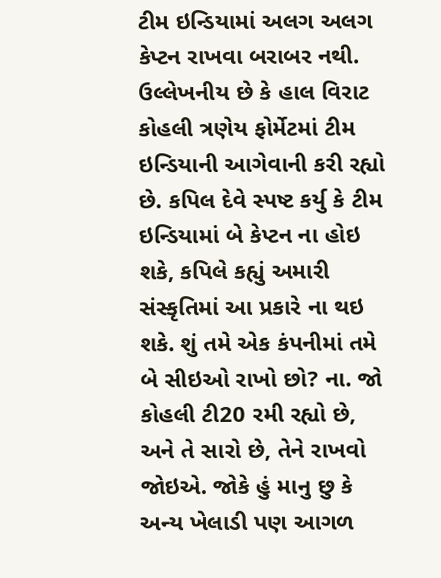ટીમ ઇન્ડિયામાં અલગ અલગ કેપ્ટન રાખવા બરાબર નથી. ઉલ્લેખનીય છે કે હાલ વિરાટ કોહલી ત્રણેય ફોર્મેટમાં ટીમ ઇન્ડિયાની આગેવાની કરી રહ્યો છે. કપિલ દેવે સ્પષ્ટ કર્યુ કે ટીમ ઇન્ડિયામાં બે કેપ્ટન ના હોઇ શકે, કપિલે કહ્યું અમારી સંસ્કૃતિમાં આ પ્રકારે ના થઇ શકે. શું તમે એક કંપનીમાં તમે બે સીઇઓ રાખો છો? ના. જો કોહલી ટી20 રમી રહ્યો છે, અને તે સારો છે, તેને રાખવો જોઇએ. જોકે હું માનુ છુ કે અન્ય ખેલાડી પણ આગળ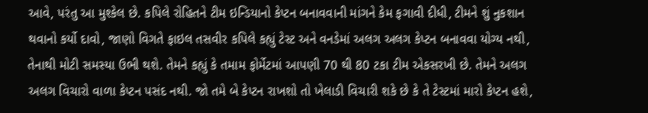આવે, પરંતુ આ મુશ્કેલ છે. કપિલે રોહિતને ટીમ ઇન્ડિયાનો કેપ્ટન બનાવવાની માંગને કેમ ફગાવી દીધી, ટીમને શું નુકશાન થવાનો કર્યો દાવો, જાણો વિગતે ફાઇલ તસવીર કપિલે કહ્યું ટેસ્ટ અને વનડેમાં અલગ અલગ કેપ્ટન બનાવવા યોગ્ય નથી, તેનાથી મોટી સમસ્યા ઉભી થશે. તેમને કહ્યું કે તમામ ફોર્મેટમાં આપણી 70 થી 80 ટકા ટીમ એકસરખી છે. તેમને અલગ અલગ વિચારો વાળા કેપ્ટન પસંદ નથી. જો તમે બે કેપ્ટન રાખશો તો ખેલાડી વિચારી શકે છે કે તે ટેસ્ટમાં મારો કેપ્ટન હશે,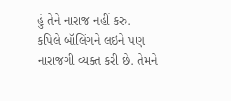હું તેને નારાજ નહીં કરુ.
કપિલે બૉલિંગને લઇને પણ નારાજગી વ્યક્ત કરી છે. તેમને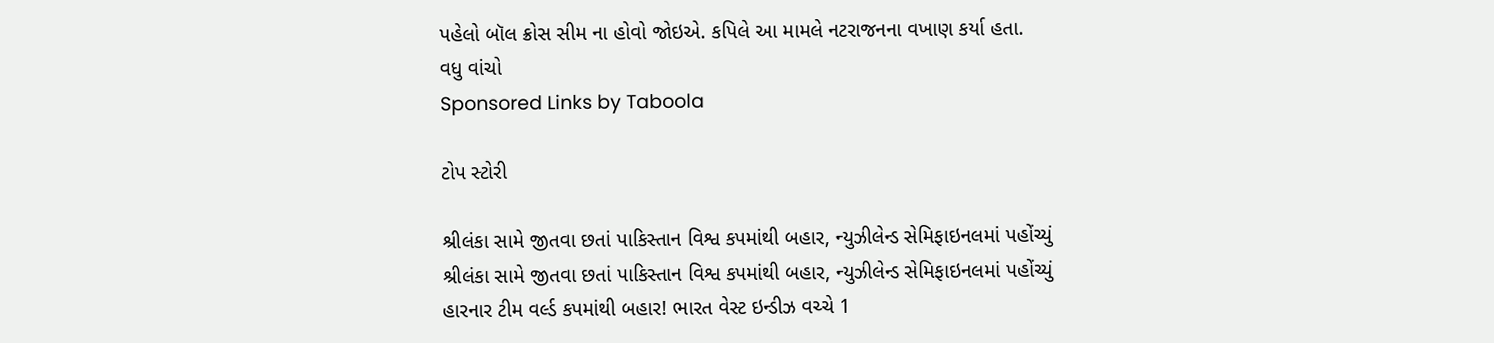પહેલો બૉલ ક્રોસ સીમ ના હોવો જોઇએ. કપિલે આ મામલે નટરાજનના વખાણ કર્યા હતા.
વધુ વાંચો
Sponsored Links by Taboola

ટોપ સ્ટોરી

શ્રીલંકા સામે જીતવા છતાં પાકિસ્તાન વિશ્વ કપમાંથી બહાર, ન્યુઝીલેન્ડ સેમિફાઇનલમાં પહોંચ્યું
શ્રીલંકા સામે જીતવા છતાં પાકિસ્તાન વિશ્વ કપમાંથી બહાર, ન્યુઝીલેન્ડ સેમિફાઇનલમાં પહોંચ્યું
હારનાર ટીમ વર્લ્ડ કપમાંથી બહાર! ભારત વેસ્ટ ઇન્ડીઝ વચ્ચે 1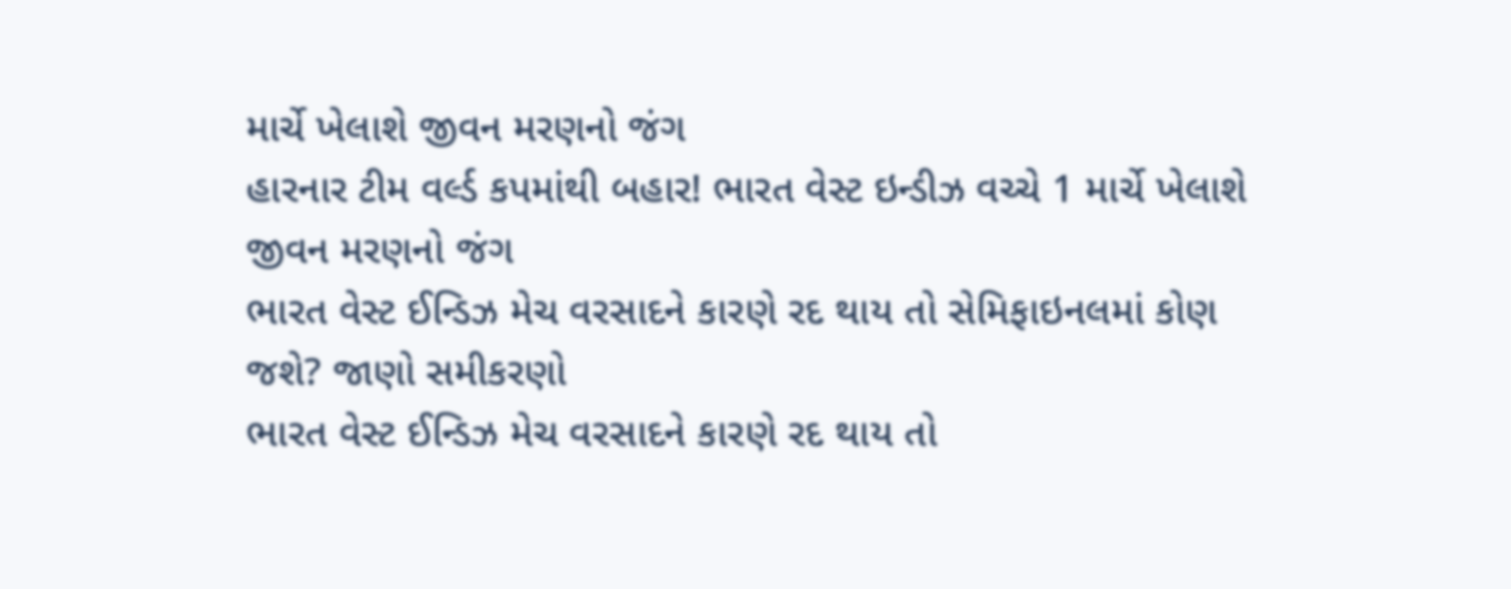માર્ચે ખેલાશે જીવન મરણનો જંગ
હારનાર ટીમ વર્લ્ડ કપમાંથી બહાર! ભારત વેસ્ટ ઇન્ડીઝ વચ્ચે 1 માર્ચે ખેલાશે જીવન મરણનો જંગ
ભારત વેસ્ટ ઈન્ડિઝ મેચ વરસાદને કારણે રદ થાય તો સેમિફાઇનલમાં કોણ જશે? જાણો સમીકરણો
ભારત વેસ્ટ ઈન્ડિઝ મેચ વરસાદને કારણે રદ થાય તો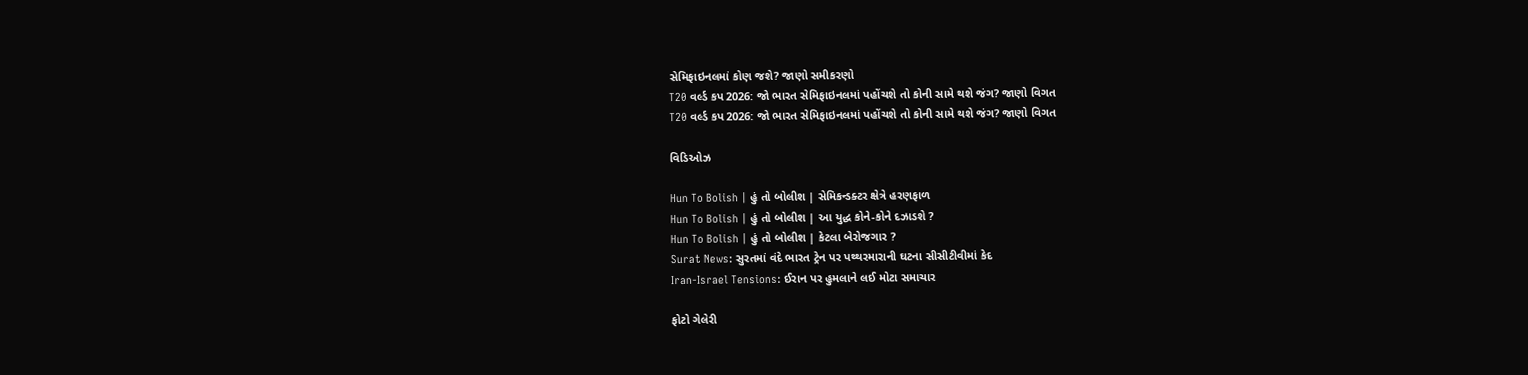સેમિફાઇનલમાં કોણ જશે? જાણો સમીકરણો
T20 વર્લ્ડ કપ 2026: જો ભારત સેમિફાઇનલમાં પહોંચશે તો કોની સામે થશે જંગ? જાણો વિગત
T20 વર્લ્ડ કપ 2026: જો ભારત સેમિફાઇનલમાં પહોંચશે તો કોની સામે થશે જંગ? જાણો વિગત

વિડિઓઝ

Hun To Bolish | હું તો બોલીશ | સેમિકન્ડક્ટર ક્ષેત્રે હરણફાળ
Hun To Bolish | હું તો બોલીશ | આ યુદ્ધ કોને-કોને દઝાડશે ?
Hun To Bolish | હું તો બોલીશ | કેટલા બેરોજગાર ?
Surat News: સુરતમાં વંદે ભારત ટ્રેન પર પથ્થરમારાની ઘટના સીસીટીવીમાં કેદ
Iran-Israel Tensions: ઈરાન પર હુમલાને લઈ મોટા સમાચાર

ફોટો ગેલેરી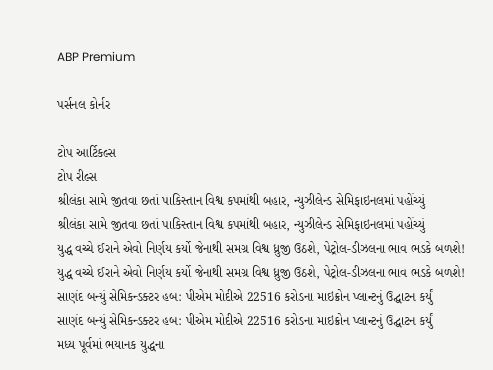ABP Premium

પર્સનલ કોર્નર

ટોપ આર્ટિકલ્સ
ટોપ રીલ્સ
શ્રીલંકા સામે જીતવા છતાં પાકિસ્તાન વિશ્વ કપમાંથી બહાર, ન્યુઝીલેન્ડ સેમિફાઇનલમાં પહોંચ્યું
શ્રીલંકા સામે જીતવા છતાં પાકિસ્તાન વિશ્વ કપમાંથી બહાર, ન્યુઝીલેન્ડ સેમિફાઇનલમાં પહોંચ્યું
યુદ્ધ વચ્ચે ઈરાને એવો નિર્ણય કર્યો જેનાથી સમગ્ર વિશ્વ ધ્રુજી ઉઠશે, પેટ્રોલ-ડીઝલના ભાવ ભડકે બળશે!
યુદ્ધ વચ્ચે ઈરાને એવો નિર્ણય કર્યો જેનાથી સમગ્ર વિશ્વ ધ્રુજી ઉઠશે, પેટ્રોલ-ડીઝલના ભાવ ભડકે બળશે!
સાણંદ બન્યું સેમિકન્ડક્ટર હબ: પીએમ મોદીએ 22516 કરોડના માઇક્રોન પ્લાન્ટનું ઉદ્ઘાટન કર્યું
સાણંદ બન્યું સેમિકન્ડક્ટર હબ: પીએમ મોદીએ 22516 કરોડના માઇક્રોન પ્લાન્ટનું ઉદ્ઘાટન કર્યું
મધ્ય પૂર્વમાં ભયાનક યુદ્ધના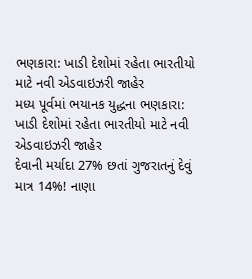ભણકારા: ખાડી દેશોમાં રહેતા ભારતીયો માટે નવી એડવાઇઝરી જાહેર
મધ્ય પૂર્વમાં ભયાનક યુદ્ધના ભણકારા: ખાડી દેશોમાં રહેતા ભારતીયો માટે નવી એડવાઇઝરી જાહેર
દેવાની મર્યાદા 27% છતાં ગુજરાતનું દેવું માત્ર 14%! નાણા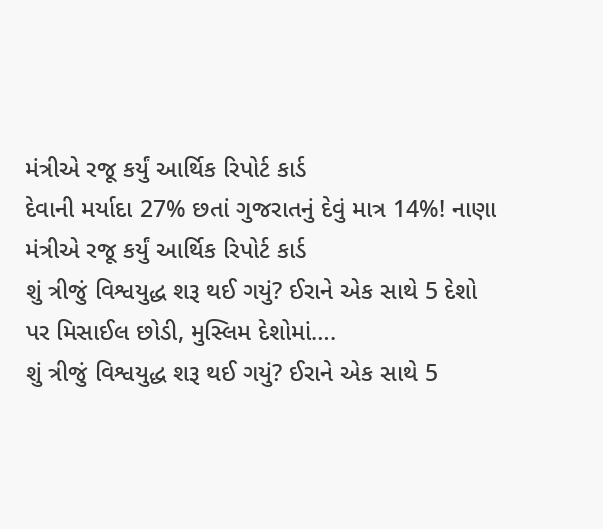મંત્રીએ રજૂ કર્યું આર્થિક રિપોર્ટ કાર્ડ
દેવાની મર્યાદા 27% છતાં ગુજરાતનું દેવું માત્ર 14%! નાણા મંત્રીએ રજૂ કર્યું આર્થિક રિપોર્ટ કાર્ડ
શું ત્રીજું વિશ્વયુદ્ધ શરૂ થઈ ગયું? ઈરાને એક સાથે 5 દેશો પર મિસાઈલ છોડી, મુસ્લિમ દેશોમાં….
શું ત્રીજું વિશ્વયુદ્ધ શરૂ થઈ ગયું? ઈરાને એક સાથે 5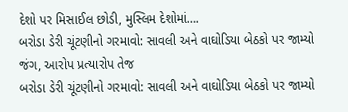દેશો પર મિસાઈલ છોડી, મુસ્લિમ દેશોમાં….
બરોડા ડેરી ચૂંટણીનો ગરમાવો: સાવલી અને વાઘોડિયા બેઠકો પર જામ્યો જંગ, આરોપ પ્રત્યારોપ તેજ
બરોડા ડેરી ચૂંટણીનો ગરમાવો: સાવલી અને વાઘોડિયા બેઠકો પર જામ્યો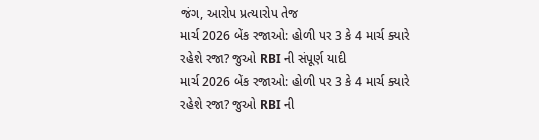જંગ, આરોપ પ્રત્યારોપ તેજ
માર્ચ 2026 બેંક રજાઓ: હોળી પર 3 કે 4 માર્ચ ક્યારે રહેશે રજા? જુઓ RBI ની સંપૂર્ણ યાદી
માર્ચ 2026 બેંક રજાઓ: હોળી પર 3 કે 4 માર્ચ ક્યારે રહેશે રજા? જુઓ RBI ની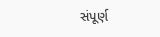સંપૂર્ણ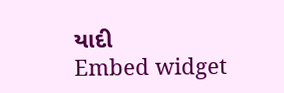યાદી
Embed widget